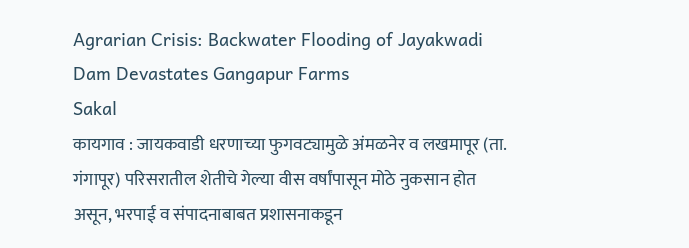Agrarian Crisis: Backwater Flooding of Jayakwadi Dam Devastates Gangapur Farms
Sakal
कायगाव : जायकवाडी धरणाच्या फुगवट्यामुळे अंमळनेर व लखमापूर (ता. गंगापूर) परिसरातील शेतीचे गेल्या वीस वर्षांपासून मोठे नुकसान होत असून, भरपाई व संपादनाबाबत प्रशासनाकडून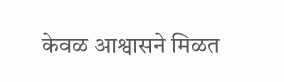केवळ आश्वासने मिळत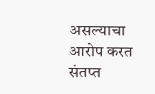असल्याचा आरोप करत संतप्त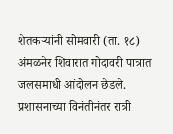शेतकऱ्यांनी सोमवारी (ता. १८) अंमळनेर शिवारात गोदावरी पात्रात जलसमाधी आंदोलन छेडले. प्रशासनाच्या विनंतीनंतर रात्री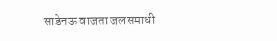साडेनऊ वाजता जलसमाधी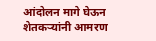आंदोलन मागे घेऊन शेतकऱ्यांनी आमरण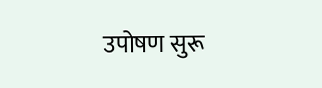उपोषण सुरू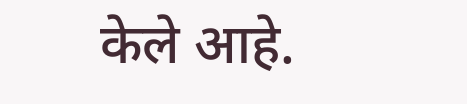केले आहे.